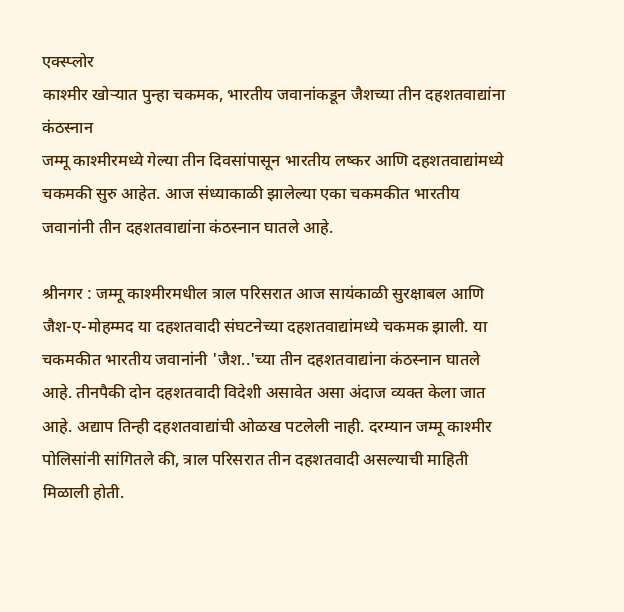एक्स्प्लोर
काश्मीर खोऱ्यात पुन्हा चकमक, भारतीय जवानांकडून जैशच्या तीन दहशतवाद्यांना कंठस्नान
जम्मू काश्मीरमध्ये गेल्या तीन दिवसांपासून भारतीय लष्कर आणि दहशतवाद्यांमध्ये चकमकी सुरु आहेत. आज संध्याकाळी झालेल्या एका चकमकीत भारतीय जवानांनी तीन दहशतवाद्यांना कंठस्नान घातले आहे.

श्रीनगर : जम्मू काश्मीरमधील त्राल परिसरात आज सायंकाळी सुरक्षाबल आणि जैश-ए-मोहम्मद या दहशतवादी संघटनेच्या दहशतवाद्यांमध्ये चकमक झाली. या चकमकीत भारतीय जवानांनी 'जैश..'च्या तीन दहशतवाद्यांना कंठस्नान घातले आहे. तीनपैकी दोन दहशतवादी विदेशी असावेत असा अंदाज व्यक्त केला जात आहे. अद्याप तिन्ही दहशतवाद्यांची ओळख पटलेली नाही. दरम्यान जम्मू काश्मीर पोलिसांनी सांगितले की, त्राल परिसरात तीन दहशतवादी असल्याची माहिती मिळाली होती.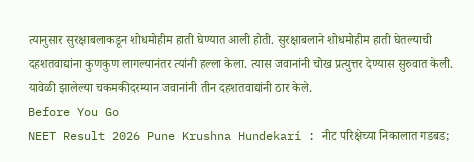त्यानुसार सुरक्षाबलाकडून शोधमोहीम हाती घेण्यात आली होती. सुरक्षाबलाने शोधमोहीम हाती घेतल्याची दहशतवाद्यांना कुणकुण लागल्यानंतर त्यांनी हल्ला केला. त्यास जवानांनी चोख प्रत्युत्तर देण्यास सुरुवात केली. यावेळी झालेल्या चकमकीदरम्यान जवानांनी तीन दहशतवाद्यांनी ठार केले.
Before You Go
NEET Result 2026 Pune Krushna Hundekari : नीट परिक्षेच्या निकालात गडबड;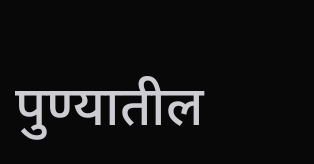पुण्यातील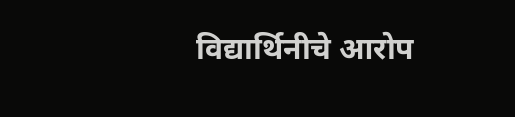विद्यार्थिनीचे आरोप